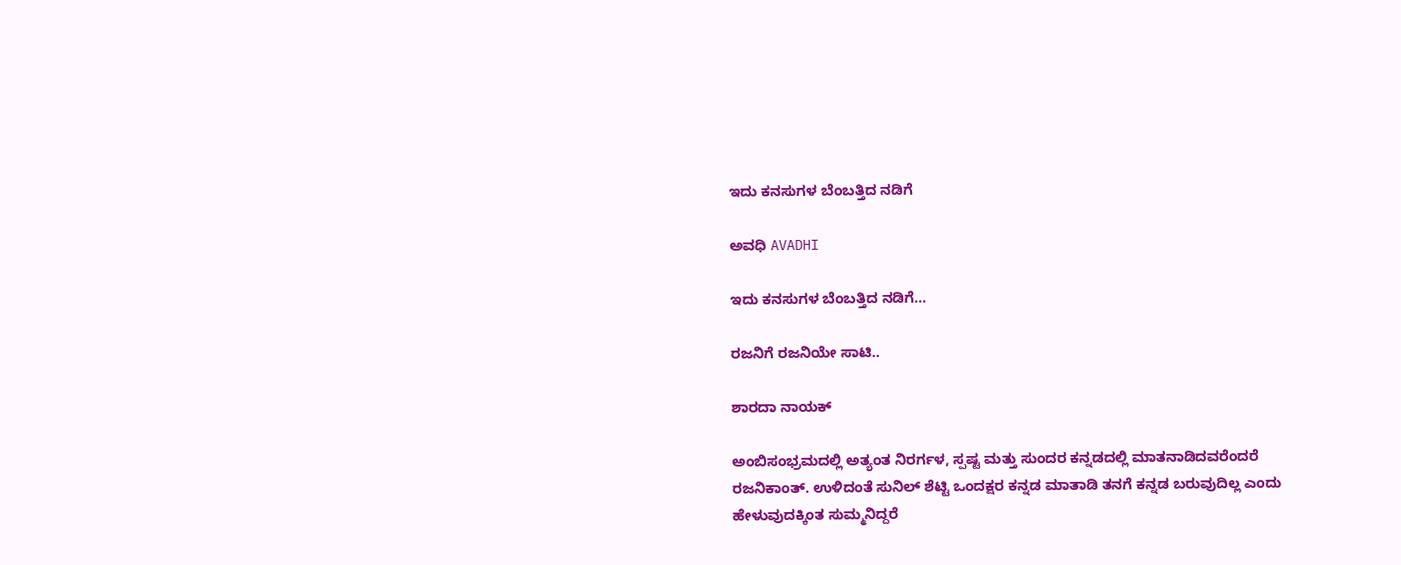ಇದು ಕನಸುಗಳ ಬೆಂಬತ್ತಿದ ನಡಿಗೆ‍

ಅವಧಿ AVADHI

ಇದು ಕನಸುಗಳ ಬೆಂಬತ್ತಿದ ನಡಿಗೆ...

ರಜನಿಗೆ ರಜನಿಯೇ ಸಾಟಿ..

ಶಾರದಾ ನಾಯಕ್

ಅಂಬಿಸಂಭ್ರಮದಲ್ಲಿ ಅತ್ಯಂತ ನಿರರ್ಗಳ, ಸ್ಪಷ್ಟ ಮತ್ತು ಸುಂದರ ಕನ್ನಡದಲ್ಲಿ ಮಾತನಾಡಿದವರೆಂದರೆ ರಜನಿಕಾಂತ್. ಉಳಿದಂತೆ ಸುನಿಲ್ ಶೆಟ್ಟಿ ಒಂದಕ್ಷರ ಕನ್ನಡ ಮಾತಾಡಿ ತನಗೆ ಕನ್ನಡ ಬರುವುದಿಲ್ಲ ಎಂದು ಹೇಳುವುದಕ್ಕಿಂತ ಸುಮ್ಮನಿದ್ದರೆ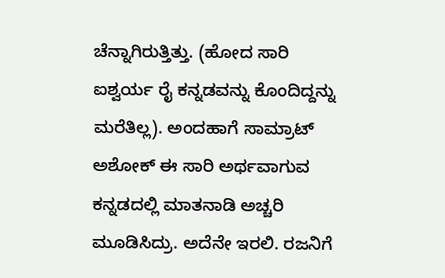ಚೆನ್ನಾಗಿರುತ್ತಿತ್ತು. (ಹೋದ ಸಾರಿ ಐಶ್ವರ್ಯ ರೈ ಕನ್ನಡವನ್ನು ಕೊಂದಿದ್ದನ್ನು ಮರೆತಿಲ್ಲ). ಅಂದಹಾಗೆ ಸಾಮ್ರಾಟ್ ಅಶೋಕ್ ಈ ಸಾರಿ ಅರ್ಥವಾಗುವ ಕನ್ನಡದಲ್ಲಿ ಮಾತನಾಡಿ ಅಚ್ಚರಿ ಮೂಡಿಸಿದ್ರು. ಅದೆನೇ ಇರಲಿ. ರಜನಿಗೆ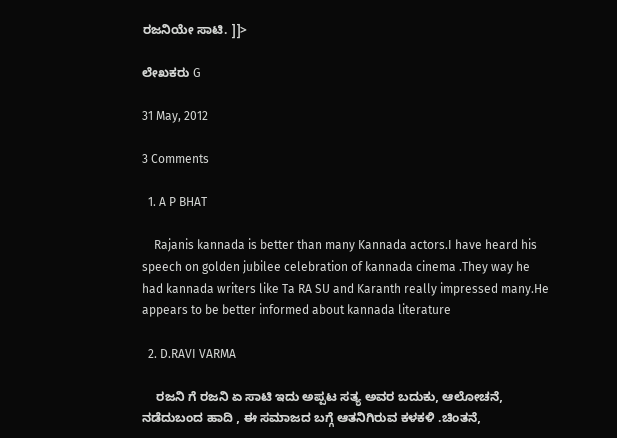ರಜನಿಯೇ ಸಾಟಿ. ]]>

ಲೇಖಕರು G

31 May, 2012

3 Comments

  1. A P BHAT

    Rajanis kannada is better than many Kannada actors.I have heard his speech on golden jubilee celebration of kannada cinema .They way he had kannada writers like Ta RA SU and Karanth really impressed many.He appears to be better informed about kannada literature

  2. D.RAVI VARMA

    ರಜನಿ ಗೆ ರಜನಿ ಏ ಸಾಟಿ ಇದು ಅಪ್ಪಟ ಸತ್ಯ ಅವರ ಬದುಕು, ಆಲೋಚನೆ, ನಡೆದುಬಂದ ಹಾದಿ , ಈ ಸಮಾಜದ ಬಗ್ಗೆ ಆತನಿಗಿರುವ ಕಳಕಳಿ .ಚಿಂತನೆ,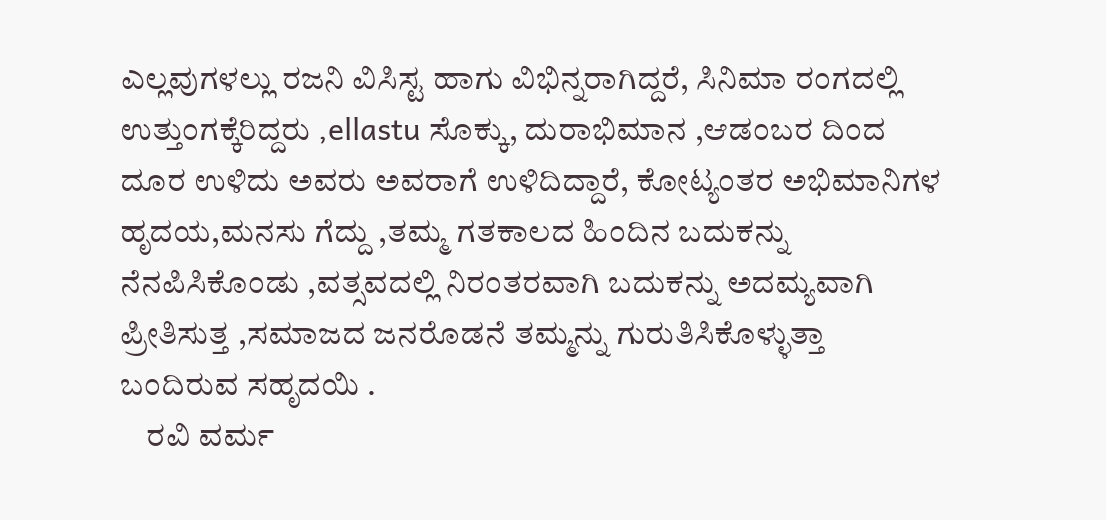ಎಲ್ಲವುಗಳಲ್ಲು ರಜನಿ ವಿಸಿಸ್ಟ ಹಾಗು ವಿಭಿನ್ನರಾಗಿದ್ದರೆ, ಸಿನಿಮಾ ರಂಗದಲ್ಲಿ ಉತ್ತುಂಗಕ್ಕೆರಿದ್ದರು ,ellastu ಸೊಕ್ಕು, ದುರಾಭಿಮಾನ ,ಆಡಂಬರ ದಿಂದ ದೂರ ಉಳಿದು ಅವರು ಅವರಾಗೆ ಉಳಿದಿದ್ದಾರೆ, ಕೋಟ್ಯಂತರ ಅಭಿಮಾನಿಗಳ ಹೃದಯ,ಮನಸು ಗೆದ್ದು ,ತಮ್ಮ ಗತಕಾಲದ ಹಿಂದಿನ ಬದುಕನ್ನು ನೆನಪಿಸಿಕೊಂಡು ,ವತ್ಸವದಲ್ಲಿ ನಿರಂತರವಾಗಿ ಬದುಕನ್ನು ಅದಮ್ಯವಾಗಿ ಪ್ರೀತಿಸುತ್ತ ,ಸಮಾಜದ ಜನರೊಡನೆ ತಮ್ಮನ್ನು ಗುರುತಿಸಿಕೊಳ್ಳುತ್ತಾ ಬಂದಿರುವ ಸಹೃದಯಿ .
    ರವಿ ವರ್ಮ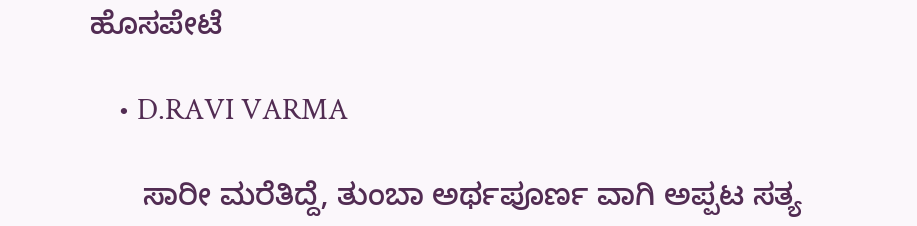ಹೊಸಪೇಟೆ

    • D.RAVI VARMA

      ಸಾರೀ ಮರೆತಿದ್ದೆ, ತುಂಬಾ ಅರ್ಥಪೂರ್ಣ ವಾಗಿ ಅಪ್ಪಟ ಸತ್ಯ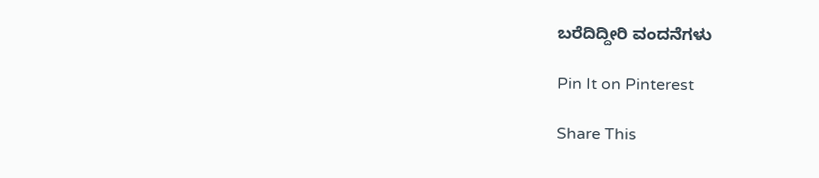ಬರೆದಿದ್ದೀರಿ ವಂದನೆಗಳು

Pin It on Pinterest

Share This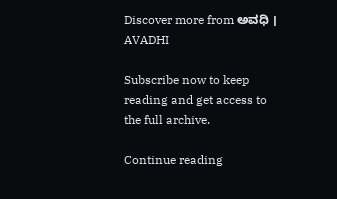Discover more from ಅವಧಿ । AVADHI

Subscribe now to keep reading and get access to the full archive.

Continue reading